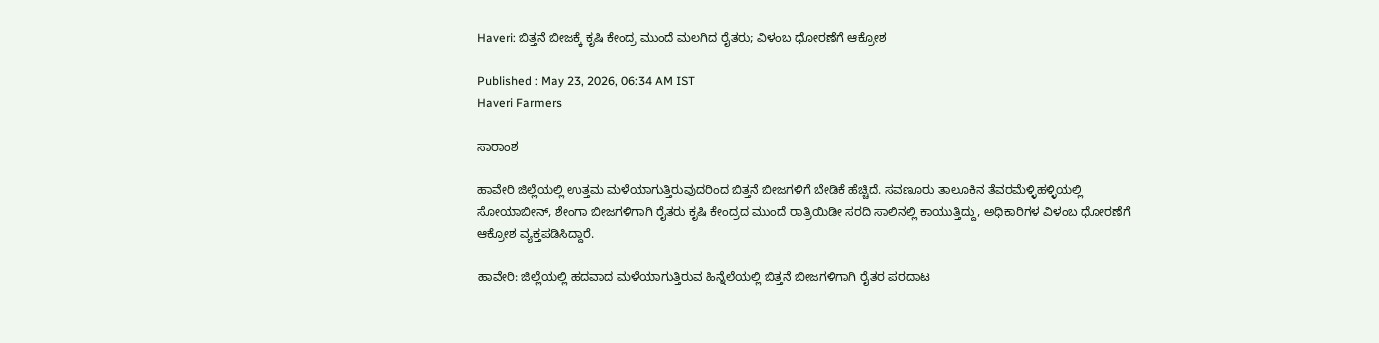Haveri: ಬಿತ್ತನೆ ಬೀಜಕ್ಕೆ ಕೃಷಿ ಕೇಂದ್ರ ಮುಂದೆ ಮಲಗಿದ ರೈತರು; ವಿಳಂಬ ಧೋರಣೆಗೆ ಆಕ್ರೋಶ

Published : May 23, 2026, 06:34 AM IST
Haveri Farmers

ಸಾರಾಂಶ

ಹಾವೇರಿ ಜಿಲ್ಲೆಯಲ್ಲಿ ಉತ್ತಮ ಮಳೆಯಾಗುತ್ತಿರುವುದರಿಂದ ಬಿತ್ತನೆ ಬೀಜಗಳಿಗೆ ಬೇಡಿಕೆ ಹೆಚ್ಚಿದೆ. ಸವಣೂರು ತಾಲೂಕಿನ ತೆವರಮೆಳ್ಳಿಹಳ್ಳಿಯಲ್ಲಿ ಸೋಯಾಬೀನ್, ಶೇಂಗಾ ಬೀಜಗಳಿಗಾಗಿ ರೈತರು ಕೃಷಿ ಕೇಂದ್ರದ ಮುಂದೆ ರಾತ್ರಿಯಿಡೀ ಸರದಿ ಸಾಲಿನಲ್ಲಿ ಕಾಯುತ್ತಿದ್ದು, ಅಧಿಕಾರಿಗಳ ವಿಳಂಬ ಧೋರಣೆಗೆ ಆಕ್ರೋಶ ವ್ಯಕ್ತಪಡಿಸಿದ್ದಾರೆ.

ಹಾವೇರಿ: ಜಿಲ್ಲೆಯಲ್ಲಿ ಹದವಾದ ಮಳೆಯಾಗುತ್ತಿರುವ ಹಿನ್ನೆಲೆಯಲ್ಲಿ ಬಿತ್ತನೆ ಬೀಜಗಳಿಗಾಗಿ ರೈತರ ಪರದಾಟ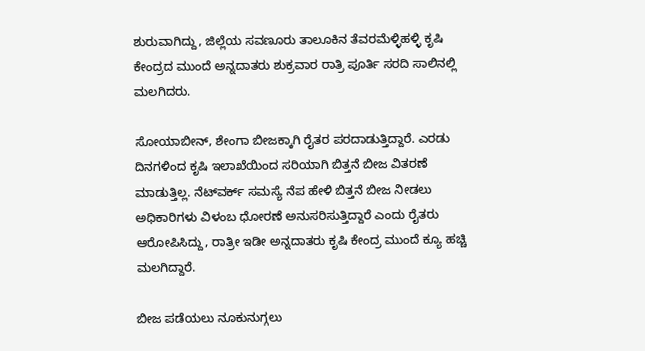ಶುರುವಾಗಿದ್ದು, ಜಿಲ್ಲೆಯ ಸವಣೂರು ತಾಲೂಕಿನ ತೆವರಮೆಳ್ಳಿಹಳ್ಳಿ ಕೃಷಿ ಕೇಂದ್ರದ ಮುಂದೆ ಅನ್ನದಾತರು ಶುಕ್ರವಾರ ರಾತ್ರಿ ಪೂರ್ತಿ ಸರದಿ ಸಾಲಿನಲ್ಲಿ ಮಲಗಿದರು.

ಸೋಯಾಬೀನ್, ಶೇಂಗಾ ಬೀಜಕ್ಕಾಗಿ ರೈತರ ಪರದಾಡುತ್ತಿದ್ದಾರೆ. ಎರಡು ದಿನಗಳಿಂದ ಕೃಷಿ ಇಲಾಖೆಯಿಂದ ಸರಿಯಾಗಿ ಬಿತ್ತನೆ ಬೀಜ ವಿತರಣೆ ಮಾಡುತ್ತಿಲ್ಲ. ನೆಟ್‌ವರ್ಕ್ ಸಮಸ್ಯೆ ನೆಪ ಹೇಳಿ ಬಿತ್ತನೆ ಬೀಜ ನೀಡಲು ಅಧಿಕಾರಿಗಳು ವಿಳಂಬ ಧೋರಣೆ ಅನುಸರಿಸುತ್ತಿದ್ದಾರೆ ಎಂದು ರೈತರು ಆರೋಪಿಸಿದ್ದು, ರಾತ್ರೀ ಇಡೀ ಅನ್ನದಾತರು ಕೃಷಿ ಕೇಂದ್ರ ಮುಂದೆ ಕ್ಯೂ ಹಚ್ಚಿ ಮಲಗಿದ್ದಾರೆ.

ಬೀಜ ಪಡೆಯಲು ನೂಕುನುಗ್ಗಲು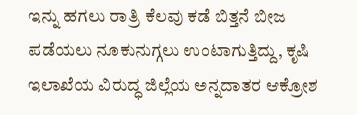ಇನ್ನು ಹಗಲು ರಾತ್ರಿ ಕೆಲವು ಕಡೆ ಬಿತ್ತನೆ ಬೀಜ ಪಡೆಯಲು ನೂಕುನುಗ್ಗಲು ಉಂಟಾಗುತ್ತಿದ್ದು, ಕೃಷಿ ಇಲಾಖೆಯ ವಿರುದ್ಧ ಜಿಲ್ಲೆಯ ಅನ್ನದಾತರ ಆಕ್ರೋಶ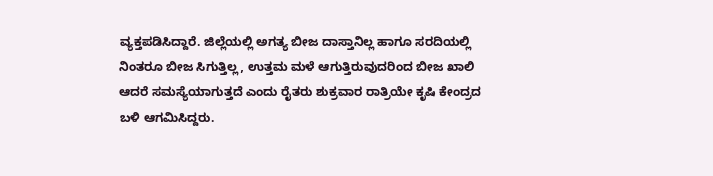ವ್ಯಕ್ತಪಡಿಸಿದ್ದಾರೆ. ಜಿಲ್ಲೆಯಲ್ಲಿ ಅಗತ್ಯ ಬೀಜ ದಾಸ್ತಾನಿಲ್ಲ ಹಾಗೂ ಸರದಿಯಲ್ಲಿ ನಿಂತರೂ ಬೀಜ ಸಿಗುತ್ತಿಲ್ಲ, ಉತ್ತಮ ಮಳೆ ಆಗುತ್ತಿರುವುದರಿಂದ ಬೀಜ ಖಾಲಿ ಆದರೆ ಸಮಸ್ಯೆಯಾಗುತ್ತದೆ ಎಂದು ರೈತರು ಶುಕ್ರವಾರ ರಾತ್ರಿಯೇ ಕೃಷಿ ಕೇಂದ್ರದ ಬಳಿ ಆಗಮಿಸಿದ್ದರು.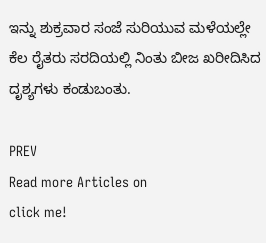ಇನ್ನು ಶುಕ್ರವಾರ ಸಂಜೆ ಸುರಿಯುವ ಮಳೆಯಲ್ಲೇ ಕೆಲ ರೈತರು ಸರದಿಯಲ್ಲಿ ನಿಂತು ಬೀಜ ಖರೀದಿಸಿದ ದೃಶ್ಯಗಳು ಕಂಡುಬಂತು.

PREV
Read more Articles on
click me!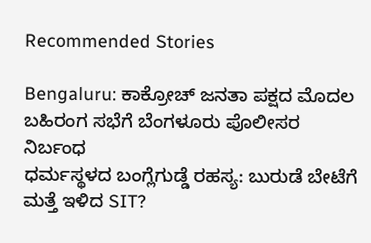Recommended Stories

Bengaluru: ಕಾಕ್ರೋಚ್‌ ಜನತಾ ಪಕ್ಷದ ಮೊದಲ ಬಹಿರಂಗ ಸಭೆಗೆ ಬೆಂಗಳೂರು ಪೊಲೀಸರ ನಿರ್ಬಂಧ
ಧರ್ಮಸ್ಥಳದ ಬಂಗ್ಲೆಗುಡ್ಡೆ ರಹಸ್ಯ: ಬುರುಡೆ ಬೇಟೆಗೆ ಮತ್ತೆ ಇಳಿದ SIT?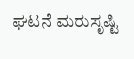ಘಟನೆ ಮರುಸೃಷ್ಟಿ